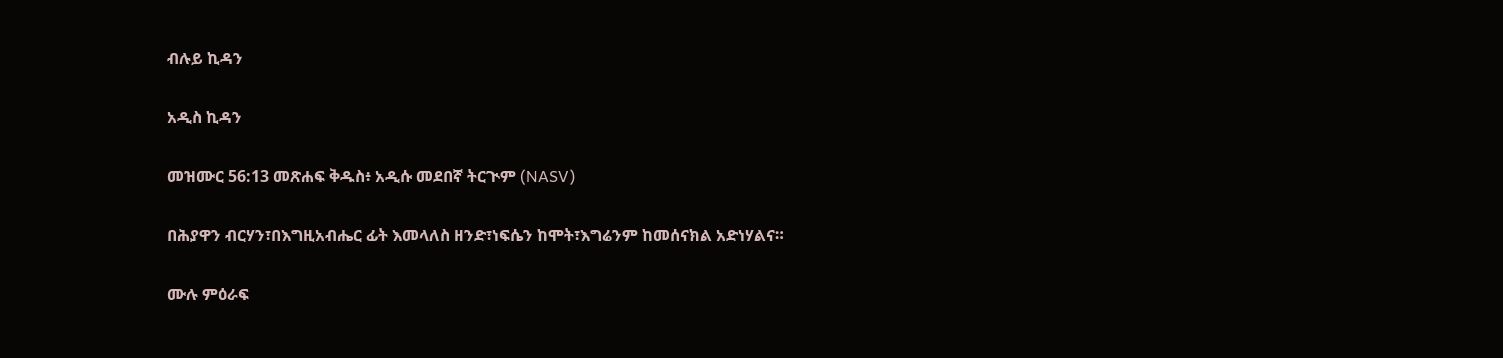ብሉይ ኪዳን

አዲስ ኪዳን

መዝሙር 56:13 መጽሐፍ ቅዱስ፥ አዲሱ መደበኛ ትርጒም (NASV)

በሕያዋን ብርሃን፣በእግዚአብሔር ፊት እመላለስ ዘንድ፣ነፍሴን ከሞት፣እግሬንም ከመሰናክል አድነሃልና።

ሙሉ ምዕራፍ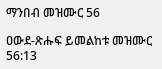ማንበብ መዝሙር 56

ዐውደ-ጽሑፍ ይመልከቱ መዝሙር 56:13